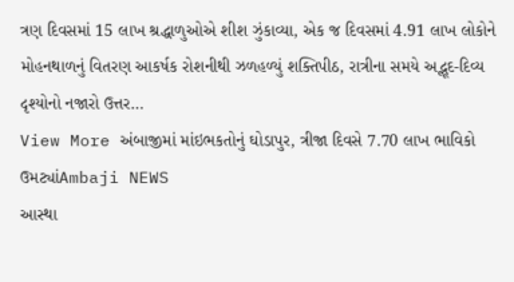ત્રણ દિવસમાં 15 લાખ શ્રદ્ધાળુઓએ શીશ ઝુંકાવ્યા, એક જ દિવસમાં 4.91 લાખ લોકોને મોહનથાળનું વિતરણ આકર્ષક રોશનીથી ઝળહળ્યું શક્તિપીઠ, રાત્રીના સમયે અદ્ભૂદ-દિવ્ય દૃશ્યોનો નજારો ઉત્તર…
View More અંબાજીમાં માંઇભકતોનું ઘોડાપુર, ત્રીજા દિવસે 7.70 લાખ ભાવિકો ઉમટ્યાંAmbaji NEWS
આસ્થા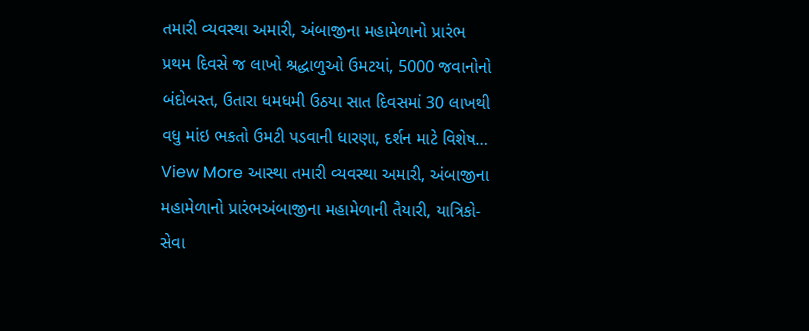તમારી વ્યવસ્થા અમારી, અંબાજીના મહામેળાનો પ્રારંભ
પ્રથમ દિવસે જ લાખો શ્રદ્ધાળુઓ ઉમટયાં, 5000 જવાનોનો બંદોબસ્ત, ઉતારા ધમધમી ઉઠયા સાત દિવસમાં 30 લાખથી વધુ માંઇ ભકતો ઉમટી પડવાની ધારણા, દર્શન માટે વિશેષ…
View More આસ્થા તમારી વ્યવસ્થા અમારી, અંબાજીના મહામેળાનો પ્રારંભઅંબાજીના મહામેળાની તૈયારી, યાત્રિકો-સેવા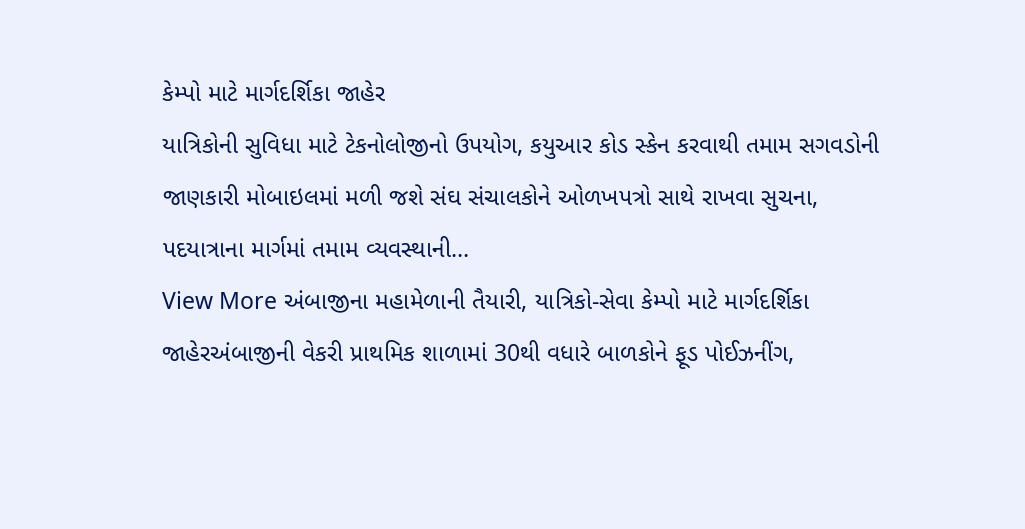કેમ્પો માટે માર્ગદર્શિકા જાહેર
યાત્રિકોની સુવિધા માટે ટેકનોલોજીનો ઉપયોગ, કયુઆર કોડ સ્કેન કરવાથી તમામ સગવડોની જાણકારી મોબાઇલમાં મળી જશે સંઘ સંચાલકોને ઓળખપત્રો સાથે રાખવા સુચના, પદયાત્રાના માર્ગમાં તમામ વ્યવસ્થાની…
View More અંબાજીના મહામેળાની તૈયારી, યાત્રિકો-સેવા કેમ્પો માટે માર્ગદર્શિકા જાહેરઅંબાજીની વેકરી પ્રાથમિક શાળામાં 30થી વધારે બાળકોને ફૂડ પોઈઝનીંગ,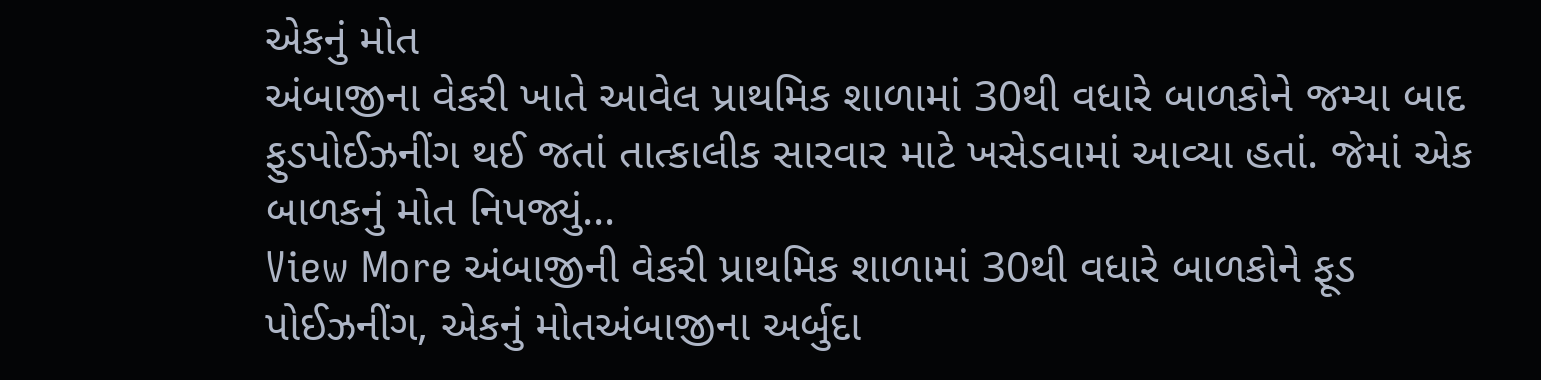એકનું મોત
અંબાજીના વેકરી ખાતે આવેલ પ્રાથમિક શાળામાં 30થી વધારે બાળકોને જમ્યા બાદ ફુડપોઈઝનીંગ થઈ જતાં તાત્કાલીક સારવાર માટે ખસેડવામાં આવ્યા હતાં. જેમાં એક બાળકનું મોત નિપજ્યું…
View More અંબાજીની વેકરી પ્રાથમિક શાળામાં 30થી વધારે બાળકોને ફૂડ પોઈઝનીંગ, એકનું મોતઅંબાજીના અર્બુદા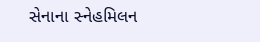સેનાના સ્નેહમિલન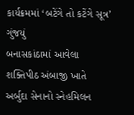કાર્યક્રમમાં ‘બટેંગે તો કટેંગે સૂત્ર’ ગુંજયું
બનાસકાંઠામાં આવેલા શક્તિપીઠ અંબાજી ખાતે અર્બુદા સેનાનો સ્નેહમિલન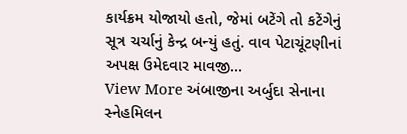કાર્યક્રમ યોજાયો હતો, જેમાં બટેંગે તો કટેંગેનું સૂત્ર ચર્ચાનું કેન્દ્ર બન્યું હતું. વાવ પેટાચૂંટણીનાં અપક્ષ ઉમેદવાર માવજી…
View More અંબાજીના અર્બુદા સેનાના સ્નેહમિલન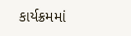કાર્યક્રમમાં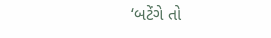‘બટેંગે તો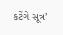કટેંગે સૂત્ર’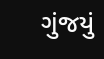ગુંજયું